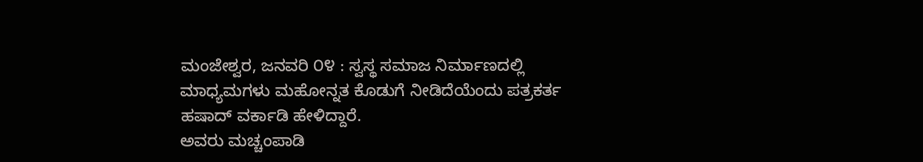ಮಂಜೇಶ್ವರ, ಜನವರಿ ೦೪ : ಸ್ವಸ್ಥ ಸಮಾಜ ನಿರ್ಮಾಣದಲ್ಲಿ ಮಾಧ್ಯಮಗಳು ಮಹೋನ್ನತ ಕೊಡುಗೆ ನೀಡಿದೆಯೆಂದು ಪತ್ರಕರ್ತ ಹಷಾದ್ ವರ್ಕಾಡಿ ಹೇಳಿದ್ದಾರೆ.
ಅವರು ಮಚ್ಚಂಪಾಡಿ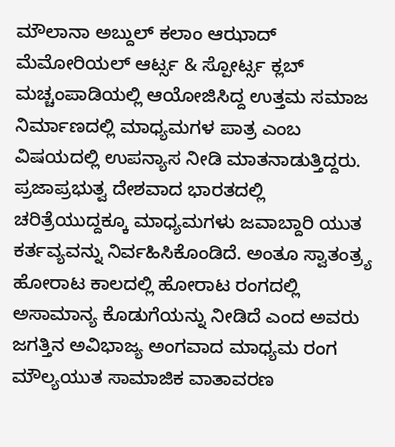ಮೌಲಾನಾ ಅಬ್ದುಲ್ ಕಲಾಂ ಆಝಾದ್ ಮೆಮೋರಿಯಲ್ ಆರ್ಟ್ಸ & ಸ್ಪೋರ್ಟ್ಸ ಕ್ಲಬ್ ಮಚ್ಚಂಪಾಡಿಯಲ್ಲಿ ಆಯೋಜಿಸಿದ್ದ ಉತ್ತಮ ಸಮಾಜ ನಿರ್ಮಾಣದಲ್ಲಿ ಮಾಧ್ಯಮಗಳ ಪಾತ್ರ ಎಂಬ ವಿಷಯದಲ್ಲಿ ಉಪನ್ಯಾಸ ನೀಡಿ ಮಾತನಾಡುತ್ತಿದ್ದರು. ಪ್ರಜಾಪ್ರಭುತ್ವ ದೇಶವಾದ ಭಾರತದಲ್ಲಿ ಚರಿತ್ರೆಯುದ್ದಕ್ಕೂ ಮಾಧ್ಯಮಗಳು ಜವಾಬ್ದಾರಿ ಯುತ ಕರ್ತವ್ಯವನ್ನು ನಿರ್ವಹಿಸಿಕೊಂಡಿದೆ. ಅಂತೂ ಸ್ವಾತಂತ್ರ್ಯ ಹೋರಾಟ ಕಾಲದಲ್ಲಿ ಹೋರಾಟ ರಂಗದಲ್ಲಿ ಅಸಾಮಾನ್ಯ ಕೊಡುಗೆಯನ್ನು ನೀಡಿದೆ ಎಂದ ಅವರು ಜಗತ್ತಿನ ಅವಿಭಾಜ್ಯ ಅಂಗವಾದ ಮಾಧ್ಯಮ ರಂಗ ಮೌಲ್ಯಯುತ ಸಾಮಾಜಿಕ ವಾತಾವರಣ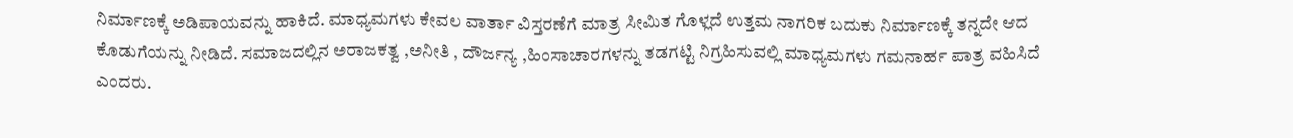ನಿರ್ಮಾಣಕ್ಕೆ ಅಡಿಪಾಯವನ್ನು ಹಾಕಿದೆ. ಮಾಧ್ಯಮಗಳು ಕೇವಲ ವಾರ್ತಾ ವಿಸ್ತರಣೆಗೆ ಮಾತ್ರ ಸೀಮಿತ ಗೊಳ್ಲದೆ ಉತ್ತಮ ನಾಗರಿಕ ಬದುಕು ನಿರ್ಮಾಣಕ್ಕೆ ತನ್ನದೇ ಆದ ಕೊಡುಗೆಯನ್ನು ನೀಡಿದೆ. ಸಮಾಜದಲ್ಲಿನ ಅರಾಜಕತ್ವ ,ಅನೀತಿ , ದೌರ್ಜನ್ಯ ,ಹಿಂಸಾಚಾರಗಳನ್ನು ತಡಗಟ್ಟಿ ನಿಗ್ರಹಿಸುವಲ್ಲಿ ಮಾಧ್ಯಮಗಳು ಗಮನಾರ್ಹ ಪಾತ್ರ ವಹಿಸಿದೆ ಎಂದರು.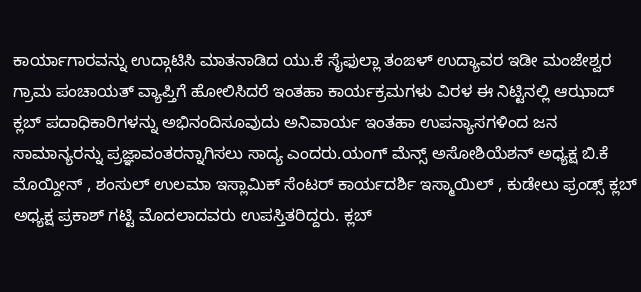ಕಾರ್ಯಾಗಾರವನ್ನು ಉದ್ಗಾಟಿಸಿ ಮಾತನಾಡಿದ ಯು.ಕೆ ಸೈಫುಲ್ಲಾ ತಂಙಳ್ ಉದ್ಯಾವರ ಇಡೀ ಮಂಜೇಶ್ವರ ಗ್ರಾಮ ಪಂಚಾಯತ್ ವ್ಯಾಪ್ತಿಗೆ ಹೋಲಿಸಿದರೆ ಇಂತಹಾ ಕಾರ್ಯಕ್ರಮಗಳು ವಿರಳ ಈ ನಿಟ್ಟಿನಲ್ಲಿ ಆಝಾದ್ ಕ್ಲಬ್ ಪದಾಧಿಕಾರಿಗಳನ್ನು ಅಭಿನಂದಿಸೂವುದು ಅನಿವಾರ್ಯ ಇಂತಹಾ ಉಪನ್ಯಾಸಗಳಿಂದ ಜನ ಸಾಮಾನ್ಯರನ್ನು ಪ್ರಜ್ಞಾವಂತರನ್ನಾಗಿಸಲು ಸಾದ್ಯ ಎಂದರು.ಯಂಗ್ ಮೆನ್ಸ್ ಅಸೋಶಿಯೆಶನ್ ಅಧ್ಯಕ್ಷ ಬಿ.ಕೆ ಮೊಯ್ದೀನ್ , ಶಂಸುಲ್ ಉಲಮಾ ಇಸ್ಲಾಮಿಕ್ ಸೆಂಟರ್ ಕಾರ್ಯದರ್ಶಿ ಇಸ್ಮಾಯಿಲ್ , ಕುಡೇಲು ಫ್ರಂಡ್ಸ್ ಕ್ಲಬ್ ಅಧ್ಯಕ್ಷ ಪ್ರಕಾಶ್ ಗಟ್ಟಿ ಮೊದಲಾದವರು ಉಪಸ್ತಿತರಿದ್ದರು. ಕ್ಲಬ್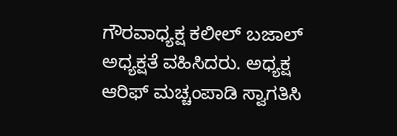ಗೌರವಾಧ್ಯಕ್ಷ ಕಲೀಲ್ ಬಜಾಲ್ ಅಧ್ಯಕ್ಷತೆ ವಹಿಸಿದರು. ಅಧ್ಯಕ್ಷ ಆರಿಫ್ ಮಚ್ಚಂಪಾಡಿ ಸ್ವಾಗತಿಸಿ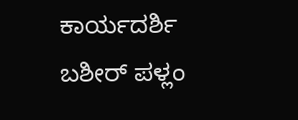ಕಾರ್ಯದರ್ಶಿ ಬಶೀರ್ ಪಳ್ಲಂ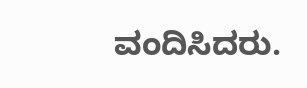ವಂದಿಸಿದರು.